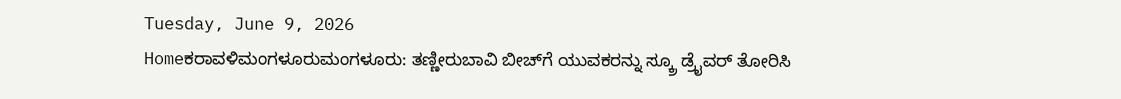Tuesday, June 9, 2026
Homeಕರಾವಳಿಮಂಗಳೂರುಮಂಗಳೂರು: ತಣ್ಣೀರುಬಾವಿ ಬೀಚ್‌ಗೆ ಯುವಕರನ್ನು ಸ್ಕ್ರೂ ಡ್ರೈವರ್ ತೋರಿಸಿ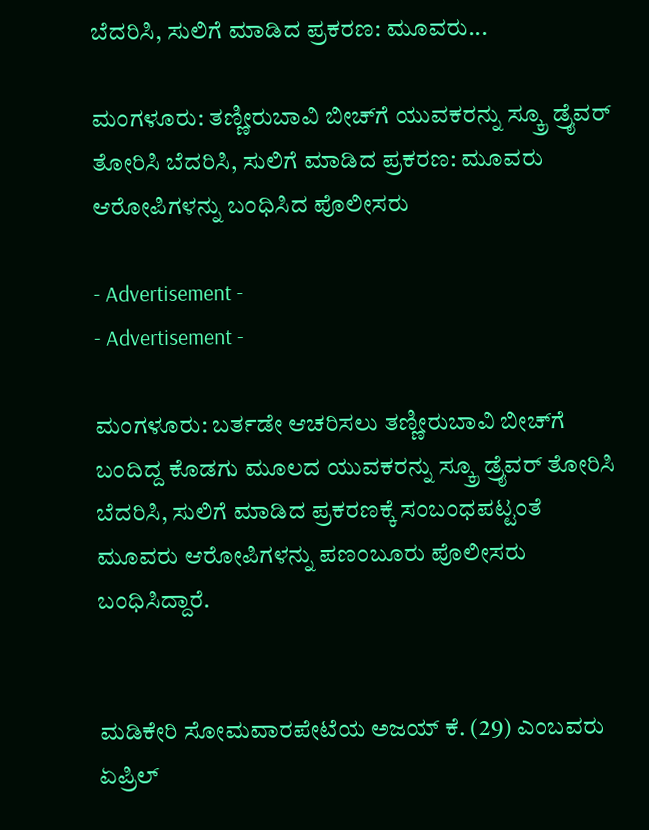ಬೆದರಿಸಿ, ಸುಲಿಗೆ ಮಾಡಿದ ಪ್ರಕರಣ: ಮೂವರು...

ಮಂಗಳೂರು: ತಣ್ಣೀರುಬಾವಿ ಬೀಚ್‌ಗೆ ಯುವಕರನ್ನು ಸ್ಕ್ರೂ ಡ್ರೈವರ್ ತೋರಿಸಿ ಬೆದರಿಸಿ, ಸುಲಿಗೆ ಮಾಡಿದ ಪ್ರಕರಣ: ಮೂವರು ಆರೋಪಿಗಳನ್ನು ಬಂಧಿಸಿದ ಪೊಲೀಸರು

- Advertisement -
- Advertisement -

ಮಂಗಳೂರು: ಬರ್ತಡೇ ಆಚರಿಸಲು ತಣ್ಣೀರುಬಾವಿ ಬೀಚ್‌ಗೆ ಬಂದಿದ್ದ ಕೊಡಗು ಮೂಲದ ಯುವಕರನ್ನು ಸ್ಕ್ರೂ ಡ್ರೈವರ್ ತೋರಿಸಿ ಬೆದರಿಸಿ, ಸುಲಿಗೆ ಮಾಡಿದ ಪ್ರಕರಣಕ್ಕೆ ಸಂಬಂಧಪಟ್ಟಂತೆ ಮೂವರು ಆರೋಪಿಗಳನ್ನು ಪಣಂಬೂರು ಪೊಲೀಸರು ಬಂಧಿಸಿದ್ದಾರೆ.


ಮಡಿಕೇರಿ ಸೋಮವಾರಪೇಟೆಯ ಅಜಯ್ ಕೆ. (29) ಎಂಬವರು ಏಪ್ರಿಲ್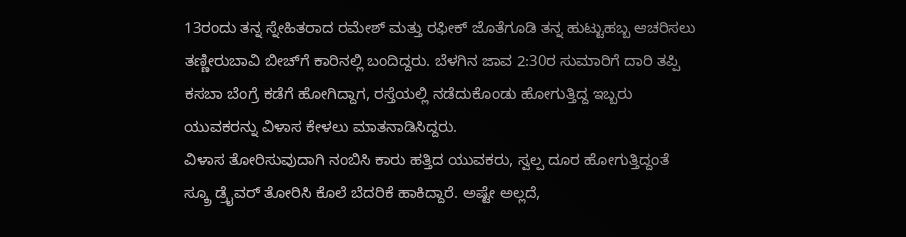13ರಂದು ತನ್ನ ಸ್ನೇಹಿತರಾದ ರಮೇಶ್ ಮತ್ತು ರಫೀಕ್ ಜೊತೆಗೂಡಿ ತನ್ನ ಹುಟ್ಟುಹಬ್ಬ ಆಚರಿಸಲು ತಣ್ಣೀರುಬಾವಿ ಬೀಚ್‌ಗೆ ಕಾರಿನಲ್ಲಿ ಬಂದಿದ್ದರು. ಬೆಳಗಿನ ಜಾವ 2:30ರ ಸುಮಾರಿಗೆ ದಾರಿ ತಪ್ಪಿ ಕಸಬಾ ಬೆಂಗ್ರೆ ಕಡೆಗೆ ಹೋಗಿದ್ದಾಗ, ರಸ್ತೆಯಲ್ಲಿ ನಡೆದುಕೊಂಡು ಹೋಗುತ್ತಿದ್ದ ಇಬ್ಬರು ಯುವಕರನ್ನು ವಿಳಾಸ ಕೇಳಲು ಮಾತನಾಡಿಸಿದ್ದರು.
ವಿಳಾಸ ತೋರಿಸುವುದಾಗಿ ನಂಬಿಸಿ ಕಾರು ಹತ್ತಿದ ಯುವಕರು, ಸ್ವಲ್ಪ ದೂರ ಹೋಗುತ್ತಿದ್ದಂತೆ ಸ್ಕ್ರೂ ಡ್ರೈವರ್ ತೋರಿಸಿ ಕೊಲೆ ಬೆದರಿಕೆ ಹಾಕಿದ್ದಾರೆ. ಅಷ್ಟೇ ಅಲ್ಲದೆ,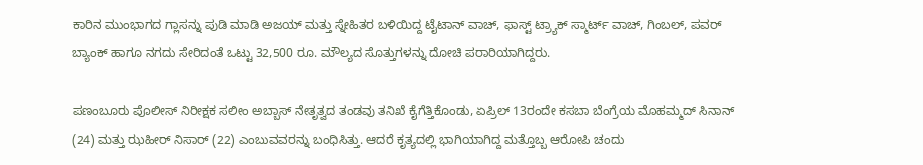ಕಾರಿನ ಮುಂಭಾಗದ ಗ್ಲಾಸನ್ನು ಪುಡಿ ಮಾಡಿ ಅಜಯ್ ಮತ್ತು ಸ್ನೇಹಿತರ ಬಳಿಯಿದ್ದ ಟೈಟಾನ್ ವಾಚ್, ಫಾಸ್ಟ್ ಟ್ರ್ಯಾಕ್ ಸ್ಮಾರ್ಟ್ ವಾಚ್, ಗಿಂಬಲ್, ಪವರ್ ಬ್ಯಾಂಕ್ ಹಾಗೂ ನಗದು ಸೇರಿದಂತೆ ಒಟ್ಟು 32,500 ರೂ. ಮೌಲ್ಯದ ಸೊತ್ತುಗಳನ್ನು ದೋಚಿ ಪರಾರಿಯಾಗಿದ್ದರು.

ಪಣಂಬೂರು ಪೊಲೀಸ್ ನಿರೀಕ್ಷಕ ಸಲೀಂ ಅಬ್ಬಾಸ್ ನೇತೃತ್ವದ ತಂಡವು ತನಿಖೆ ಕೈಗೆತ್ತಿಕೊಂಡು, ಏಪ್ರಿಲ್ 13ರಂದೇ ಕಸಬಾ ಬೆಂಗ್ರೆಯ ಮೊಹಮ್ಮದ್ ಸಿನಾನ್ (24) ಮತ್ತು ಝಹೀರ್ ನಿಸಾರ್ (22) ಎಂಬುವವರನ್ನು ಬಂಧಿಸಿತ್ತು. ಆದರೆ ಕೃತ್ಯದಲ್ಲಿ ಭಾಗಿಯಾಗಿದ್ದ ಮತ್ತೊಬ್ಬ ಆರೋಪಿ ಚಂದು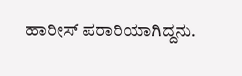ಹಾರೀಸ್ ಪರಾರಿಯಾಗಿದ್ದನು.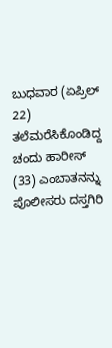ಬುಧವಾರ (ಏಪ್ರಿಲ್ 22) ತಲೆಮರೆಸಿಕೊಂಡಿದ್ದ ಚಂದು ಹಾರೀಸ್ (33) ಎಂಬಾತನನ್ನು ಪೊಲೀಸರು ದಸ್ತಗಿರಿ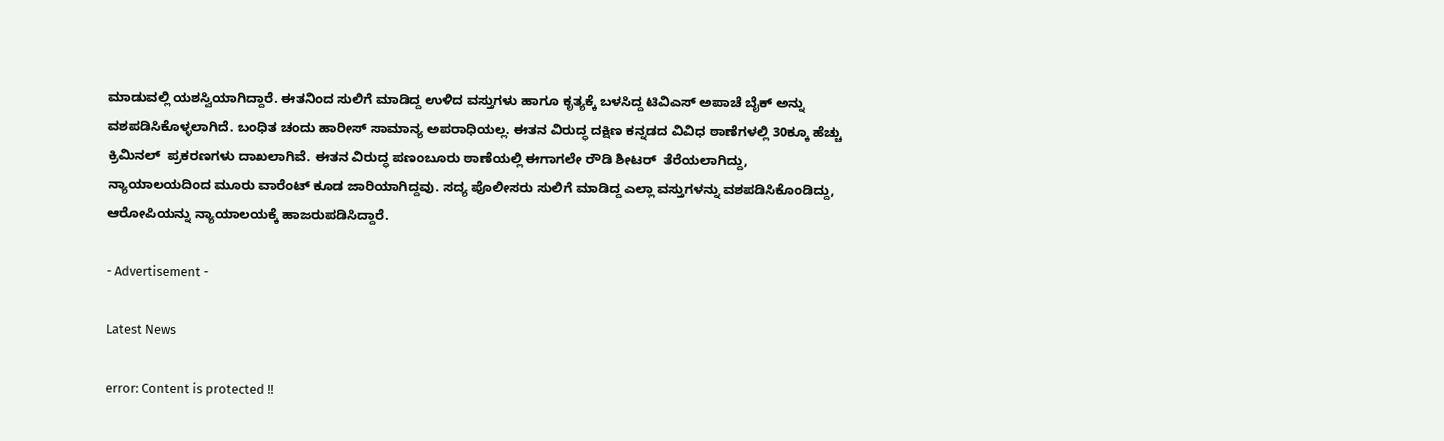ಮಾಡುವಲ್ಲಿ ಯಶಸ್ವಿಯಾಗಿದ್ದಾರೆ. ಈತನಿಂದ ಸುಲಿಗೆ ಮಾಡಿದ್ದ ಉಳಿದ ವಸ್ತುಗಳು ಹಾಗೂ ಕೃತ್ಯಕ್ಕೆ ಬಳಸಿದ್ದ ಟಿವಿಎಸ್ ಅಪಾಚೆ ಬೈಕ್ ಅನ್ನು ವಶಪಡಿಸಿಕೊಳ್ಳಲಾಗಿದೆ. ಬಂಧಿತ ಚಂದು ಹಾರೀಸ್ ಸಾಮಾನ್ಯ ಅಪರಾಧಿಯಲ್ಲ. ಈತನ ವಿರುದ್ಧ ದಕ್ಷಿಣ ಕನ್ನಡದ ವಿವಿಧ ಠಾಣೆಗಳಲ್ಲಿ 30ಕ್ಕೂ ಹೆಚ್ಚು ಕ್ರಿಮಿನಲ್  ಪ್ರಕರಣಗಳು ದಾಖಲಾಗಿವೆ. ಈತನ ವಿರುದ್ಧ ಪಣಂಬೂರು ಠಾಣೆಯಲ್ಲಿ ಈಗಾಗಲೇ ರೌಡಿ ಶೀಟರ್  ತೆರೆಯಲಾಗಿದ್ದು, ನ್ಯಾಯಾಲಯದಿಂದ ಮೂರು ವಾರೆಂಟ್ ಕೂಡ ಜಾರಿಯಾಗಿದ್ದವು. ಸದ್ಯ ಪೊಲೀಸರು ಸುಲಿಗೆ ಮಾಡಿದ್ದ ಎಲ್ಲಾ ವಸ್ತುಗಳನ್ನು ವಶಪಡಿಸಿಕೊಂಡಿದ್ದು, ಆರೋಪಿಯನ್ನು ನ್ಯಾಯಾಲಯಕ್ಕೆ ಹಾಜರುಪಡಿಸಿದ್ದಾರೆ.

- Advertisement -

Latest News

error: Content is protected !!